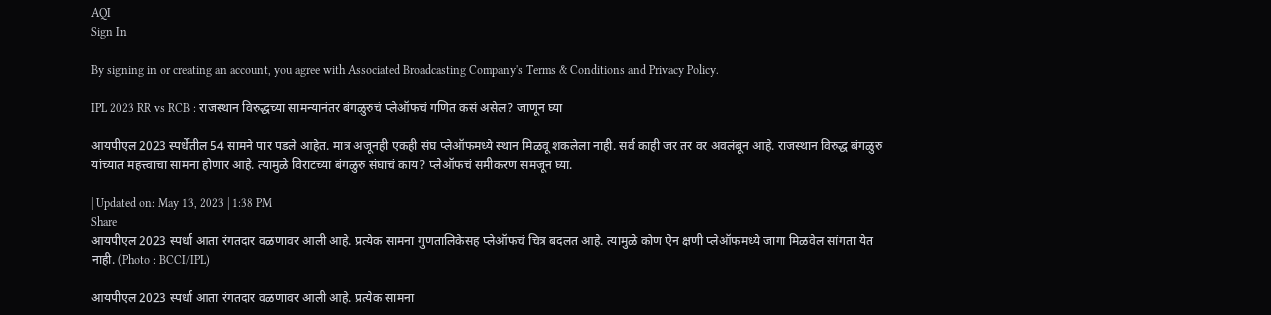AQI
Sign In

By signing in or creating an account, you agree with Associated Broadcasting Company's Terms & Conditions and Privacy Policy.

IPL 2023 RR vs RCB : राजस्थान विरुद्धच्या सामन्यानंतर बंगळुरुचं प्लेऑफचं गणित कसं असेल? जाणून घ्या

आयपीएल 2023 स्पर्धेतील 54 सामने पार पडले आहेत. मात्र अजूनही एकही संघ प्लेऑफमध्ये स्थान मिळवू शकलेला नाही. सर्व काही जर तर वर अवलंबून आहे. राजस्थान विरुद्ध बंगळुरु यांच्यात महत्त्वाचा सामना होणार आहे. त्यामुळे विराटच्या बंगळुरु संघाचं काय? प्लेऑफचं समीकरण समजून घ्या.

| Updated on: May 13, 2023 | 1:38 PM
Share
आयपीएल 2023 स्पर्धा आता रंगतदार वळणावर आली आहे. प्रत्येक सामना गुणतालिकेसह प्लेऑफचं चित्र बदलत आहे. त्यामुळे कोण ऐन क्षणी प्लेऑफमध्ये जागा मिळवेल सांगता येत नाही. (Photo : BCCI/IPL)

आयपीएल 2023 स्पर्धा आता रंगतदार वळणावर आली आहे. प्रत्येक सामना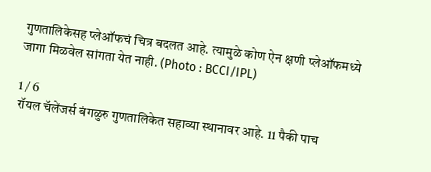गुणतालिकेसह प्लेऑफचं चित्र बदलत आहे. त्यामुळे कोण ऐन क्षणी प्लेऑफमध्ये जागा मिळवेल सांगता येत नाही. (Photo : BCCI/IPL)

1 / 6
रॉयल चॅलेंजर्स बंगळुरु गुणतालिकेत सहाव्या स्थानावर आहे. 11 पैकी पाच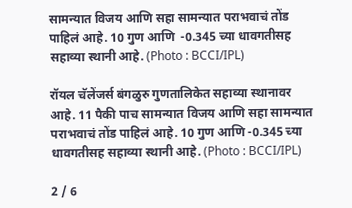सामन्यात विजय आणि सहा सामन्यात पराभवाचं तोंड पाहिलं आहे. 10 गुण आणि  -0.345 च्या धावगतीसह सहाव्या स्थानी आहे. (Photo : BCCI/IPL)

रॉयल चॅलेंजर्स बंगळुरु गुणतालिकेत सहाव्या स्थानावर आहे. 11 पैकी पाच सामन्यात विजय आणि सहा सामन्यात पराभवाचं तोंड पाहिलं आहे. 10 गुण आणि -0.345 च्या धावगतीसह सहाव्या स्थानी आहे. (Photo : BCCI/IPL)

2 / 6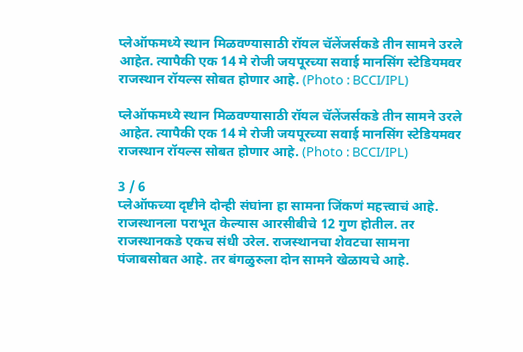प्लेऑफमध्ये स्थान मिळवण्यासाठी रॉयल चॅलेंजर्सकडे तीन सामने उरले आहेत. त्यापैकी एक 14 मे रोजी जयपूरच्या सवाई मानसिंग स्टेडियमवर राजस्थान रॉयल्स सोबत होणार आहे. (Photo : BCCI/IPL)

प्लेऑफमध्ये स्थान मिळवण्यासाठी रॉयल चॅलेंजर्सकडे तीन सामने उरले आहेत. त्यापैकी एक 14 मे रोजी जयपूरच्या सवाई मानसिंग स्टेडियमवर राजस्थान रॉयल्स सोबत होणार आहे. (Photo : BCCI/IPL)

3 / 6
प्लेऑफच्या दृष्टीने दोन्ही संघांना हा सामना जिंकणं महत्त्वाचं आहे. राजस्थानला पराभूत केल्यास आरसीबीचे 12 गुण होतील. तर राजस्थानकडे एकच संधी उरेल. राजस्थानचा शेवटचा सामना पंजाबसोबत आहे. तर बंगळुरुला दोन सामने खेळायचे आहे.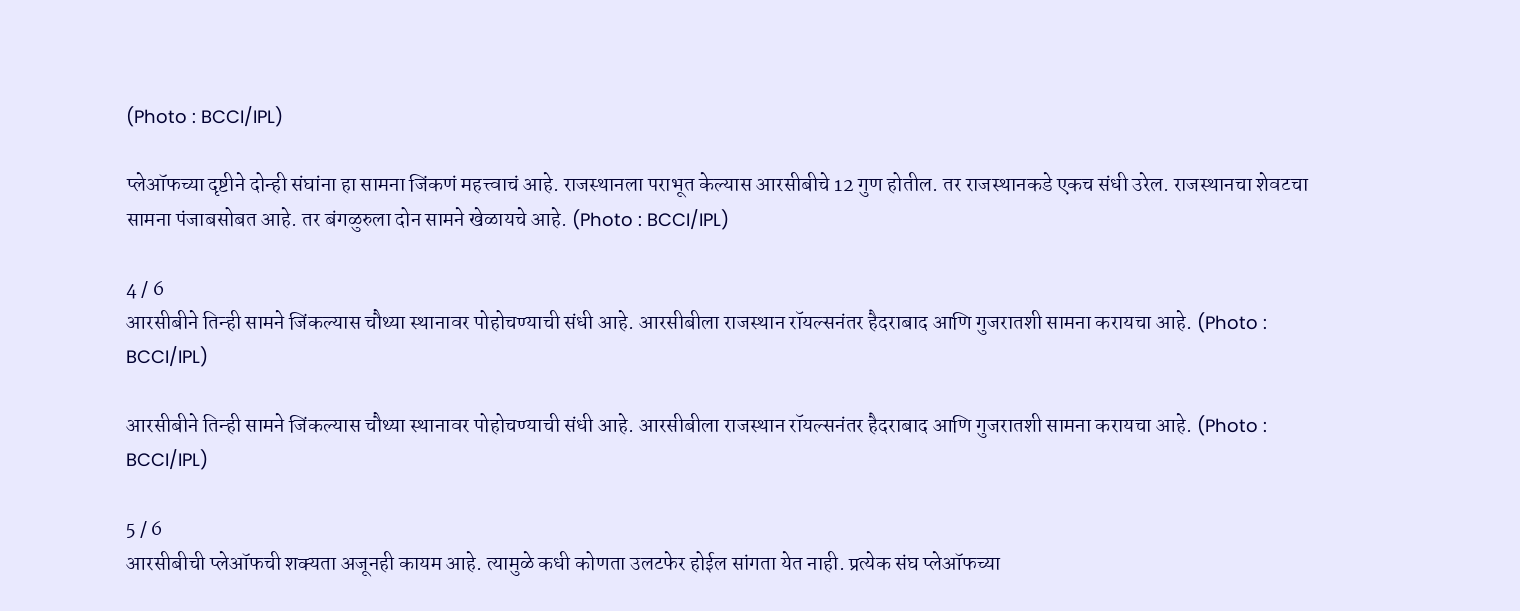(Photo : BCCI/IPL)

प्लेऑफच्या दृष्टीने दोन्ही संघांना हा सामना जिंकणं महत्त्वाचं आहे. राजस्थानला पराभूत केल्यास आरसीबीचे 12 गुण होतील. तर राजस्थानकडे एकच संधी उरेल. राजस्थानचा शेवटचा सामना पंजाबसोबत आहे. तर बंगळुरुला दोन सामने खेळायचे आहे. (Photo : BCCI/IPL)

4 / 6
आरसीबीने तिन्ही सामने जिंकल्यास चौथ्या स्थानावर पोहोचण्याची संधी आहे. आरसीबीला राजस्थान रॉयल्सनंतर हैदराबाद आणि गुजरातशी सामना करायचा आहे. (Photo : BCCI/IPL)

आरसीबीने तिन्ही सामने जिंकल्यास चौथ्या स्थानावर पोहोचण्याची संधी आहे. आरसीबीला राजस्थान रॉयल्सनंतर हैदराबाद आणि गुजरातशी सामना करायचा आहे. (Photo : BCCI/IPL)

5 / 6
आरसीबीची प्लेऑफची शक्यता अजूनही कायम आहे. त्यामुळे कधी कोणता उलटफेर होईल सांगता येत नाही. प्रत्येक संघ प्लेऑफच्या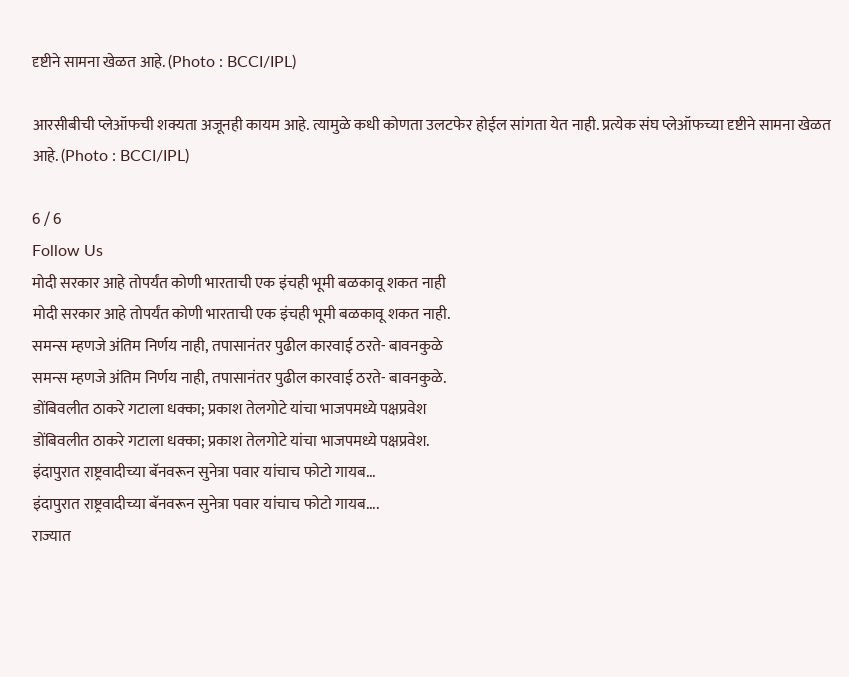दृष्टीने सामना खेळत आहे. (Photo : BCCI/IPL)

आरसीबीची प्लेऑफची शक्यता अजूनही कायम आहे. त्यामुळे कधी कोणता उलटफेर होईल सांगता येत नाही. प्रत्येक संघ प्लेऑफच्या दृष्टीने सामना खेळत आहे. (Photo : BCCI/IPL)

6 / 6
Follow Us
मोदी सरकार आहे तोपर्यंत कोणी भारताची एक इंचही भूमी बळकावू शकत नाही
मोदी सरकार आहे तोपर्यंत कोणी भारताची एक इंचही भूमी बळकावू शकत नाही.
समन्स म्हणजे अंतिम निर्णय नाही, तपासानंतर पुढील कारवाई ठरते- बावनकुळे
समन्स म्हणजे अंतिम निर्णय नाही, तपासानंतर पुढील कारवाई ठरते- बावनकुळे.
डोंबिवलीत ठाकरे गटाला धक्का; प्रकाश तेलगोटे यांचा भाजपमध्ये पक्षप्रवेश
डोंबिवलीत ठाकरे गटाला धक्का; प्रकाश तेलगोटे यांचा भाजपमध्ये पक्षप्रवेश.
इंदापुरात राष्ट्रवादीच्या बॅनवरून सुनेत्रा पवार यांचाच फोटो गायब...
इंदापुरात राष्ट्रवादीच्या बॅनवरून सुनेत्रा पवार यांचाच फोटो गायब....
राज्यात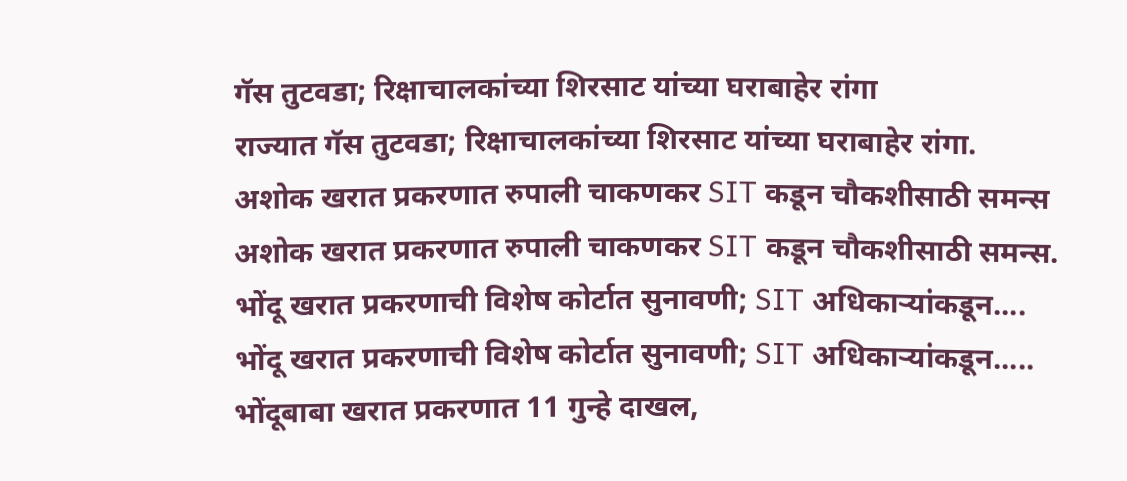गॅस तुटवडा; रिक्षाचालकांच्या शिरसाट यांच्या घराबाहेर रांगा
राज्यात गॅस तुटवडा; रिक्षाचालकांच्या शिरसाट यांच्या घराबाहेर रांगा.
अशोक खरात प्रकरणात रुपाली चाकणकर SIT कडून चौकशीसाठी समन्स
अशोक खरात प्रकरणात रुपाली चाकणकर SIT कडून चौकशीसाठी समन्स.
भोंदू खरात प्रकरणाची विशेष कोर्टात सुनावणी; SIT अधिकाऱ्यांकडून....
भोंदू खरात प्रकरणाची विशेष कोर्टात सुनावणी; SIT अधिकाऱ्यांकडून.....
भोंदूबाबा खरात प्रकरणात 11 गुन्हे दाखल,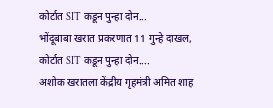कोर्टात SIT कडून पुन्हा दोन...
भोंदूबाबा खरात प्रकरणात 11 गुन्हे दाखल, कोर्टात SIT कडून पुन्हा दोन....
अशोक खरातला केंद्रीय गृहमंत्री अमित शाह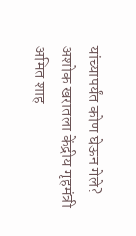यांच्यापर्यंत कोण घेऊन गेले?
अशोक खरातला केंद्रीय गृहमंत्री अमित शाह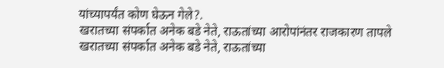यांच्यापर्यंत कोण घेऊन गेले?.
खरातच्या संपर्कात अनेक बडे नेते, राऊतांच्या आरोपांनंतर राजकारण तापले
खरातच्या संपर्कात अनेक बडे नेते, राऊतांच्या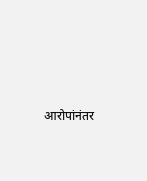आरोपांनंतर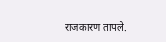राजकारण तापले.